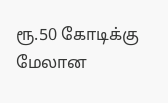ரூ.50 கோடிக்கு மேலான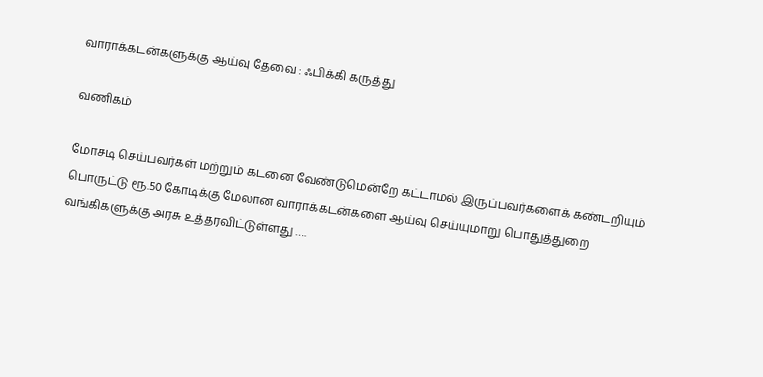வாராக்கடன்களுக்கு ஆய்வு தேவை : ஃபிக்கி கருத்து

வணிகம்

மோசடி செய்பவர்கள் மற்றும் கடனை வேண்டுமென்றே கட்டாமல் இருப்பவர்களைக் கண்டறியும் பொருட்டு ரூ.50 கோடிக்கு மேலான வாராக்கடன்களை ஆய்வு செய்யுமாறு பொதுத்துறை வங்கிகளுக்கு அரசு உத்தரவிட்டுள்ளது ….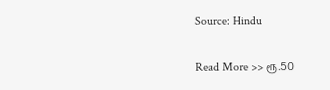Source: Hindu

Read More >> ரூ.50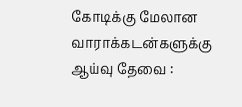கோடிக்கு மேலான வாராக்கடன்களுக்கு ஆய்வு தேவை :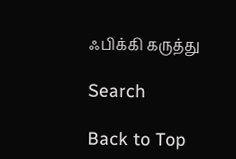ஃபிக்கி கருத்து

Search

Back to Top